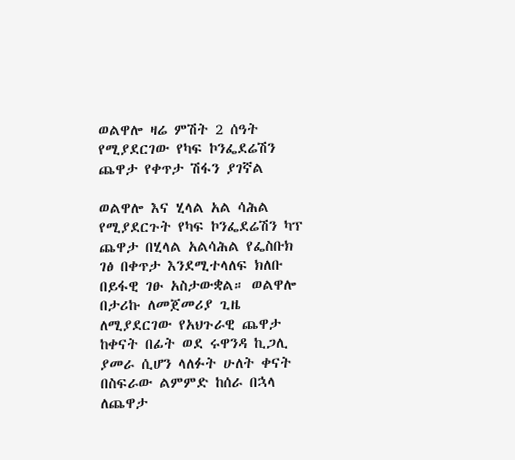ወልዋሎ ዛሬ ምሽት 2 ሰዓት የሚያደርገው የካፍ ኮንፌደሬሽን ጨዋታ የቀጥታ ሽፋን ያገኛል

ወልዋሎ እና ሂላል አል ሳሕል የሚያደርጉት የካፍ ኮንፌደሬሽን ካፕ ጨዋታ በሂላል አልሳሕል የፌስቡክ ገፅ በቀጥታ እንደሚተላለፍ ክለቡ በይፋዊ ገፁ አስታውቋል። ወልዋሎ በታሪኩ ለመጀመሪያ ጊዜ ለሚያደርገው የአህጉራዊ ጨዋታ ከቀናት በፊት ወደ ሩዋንዳ ኪጋሊ ያመራ ሲሆን ላለፉት ሁለት ቀናት በስፍራው ልምምድ ከሰራ በኋላ ለጨዋታ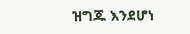ዝግጁ እንደሆነ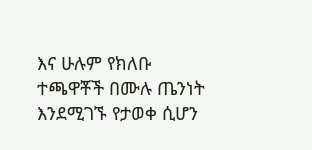እና ሁሉም የክለቡ ተጫዋቾች በሙሉ ጤንነት እንደሚገኙ የታወቀ ሲሆን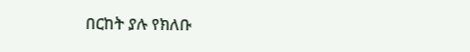በርከት ያሉ የክለቡ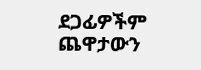ደጋፊዎችም ጨዋታውን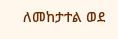ለመከታተል ወደ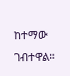ከተማው ገብተዋል።